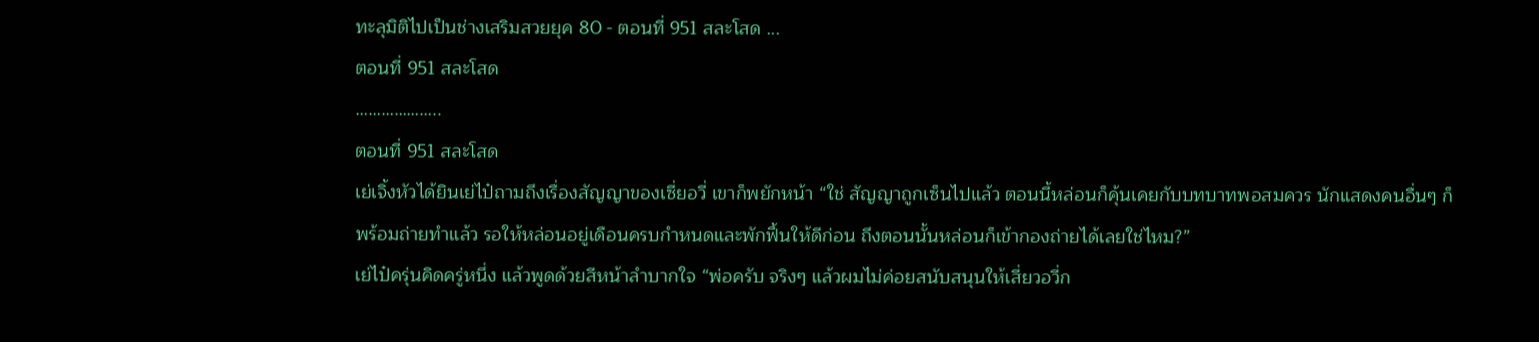ทะลุมิติไปเป็นช่างเสริมสวยยุค 80 - ตอนที่ 951 สละโสด ...
ตอนที่ 951 สละโสด
………………..
ตอนที่ 951 สละโสด
เย่เจิ้งหัวได้ยินเย่ไป๋ถามถึงเรื่องสัญญาของเซี่ยอวี่ เขาก็พยักหน้า “ใช่ สัญญาถูกเซ็นไปแล้ว ตอนนี้หล่อนก็คุ้นเคยกับบทบาทพอสมควร นักแสดงคนอื่นๆ ก็พร้อมถ่ายทำแล้ว รอให้หล่อนอยู่เดือนครบกำหนดและพักฟื้นให้ดีก่อน ถึงตอนนั้นหล่อนก็เข้ากองถ่ายได้เลยใช่ไหม?”
เย่ไป๋ครุ่นคิดครู่หนึ่ง แล้วพูดด้วยสีหน้าลำบากใจ “พ่อครับ จริงๆ แล้วผมไม่ค่อยสนับสนุนให้เสี่ยวอวี่ก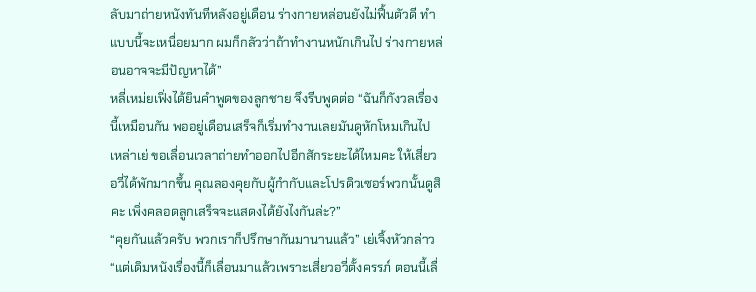ลับมาถ่ายหนังทันทีหลังอยู่เดือน ร่างกายหล่อนยังไม่ฟื้นตัวดี ทำแบบนี้จะเหนื่อยมาก ผมก็กลัวว่าถ้าทำงานหนักเกินไป ร่างกายหล่อนอาจจะมีปัญหาได้”
หลี่เหม่ยเฟิ่งได้ยินคำพูดของลูกชาย จึงรีบพูดต่อ “ฉันก็กังวลเรื่องนี้เหมือนกัน พออยู่เดือนเสร็จก็เริ่มทำงานเลยมันดูหักโหมเกินไป เหล่าเย่ ขอเลื่อนเวลาถ่ายทำออกไปอีกสักระยะได้ไหมคะ ให้เสี่ยวอวี่ได้พักมากขึ้น คุณลองคุยกับผู้กำกับและโปรดิวเซอร์พวกนั้นดูสิคะ เพิ่งคลอดลูกเสร็จจะแสดงได้ยังไงกันล่ะ?”
“คุยกันแล้วครับ พวกเราก็ปรึกษากันมานานแล้ว” เย่เจิ้งหัวกล่าว “แต่เดิมหนังเรื่องนี้ก็เลื่อนมาแล้วเพราะเสี่ยวอวี่ตั้งครรภ์ ตอนนี้เลื่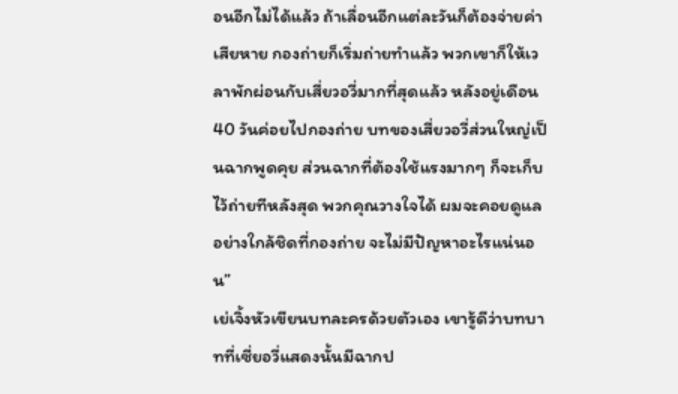อนอีกไม่ได้แล้ว ถ้าเลื่อนอีกแต่ละวันก็ต้องจ่ายค่าเสียหาย กองถ่ายก็เริ่มถ่ายทำแล้ว พวกเขาก็ให้เวลาพักผ่อนกับเสี่ยวอวี่มากที่สุดแล้ว หลังอยู่เดือน 40 วันค่อยไปกองถ่าย บทของเสี่ยวอวี่ส่วนใหญ่เป็นฉากพูดคุย ส่วนฉากที่ต้องใช้แรงมากๆ ก็จะเก็บไว้ถ่ายทีหลังสุด พวกคุณวางใจได้ ผมจะคอยดูแลอย่างใกล้ชิดที่กองถ่าย จะไม่มีปัญหาอะไรแน่นอน”
เย่เจิ้งหัวเขียนบทละครด้วยตัวเอง เขารู้ดีว่าบทบาทที่เซี่ยอวี่แสดงนั้นมีฉากป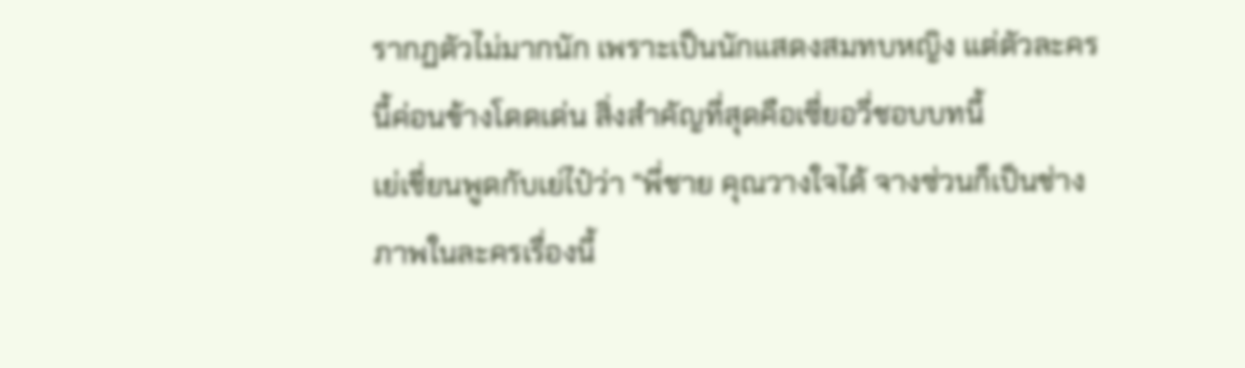รากฏตัวไม่มากนัก เพราะเป็นนักแสดงสมทบหญิง แต่ตัวละครนี้ค่อนข้างโดดเด่น สิ่งสำคัญที่สุดคือเซี่ยอวี่ชอบบทนี้
เย่เชี่ยนพูดกับเย่ไป๋ว่า “พี่ชาย คุณวางใจได้ จางซ่วนก็เป็นช่างภาพในละครเรื่องนี้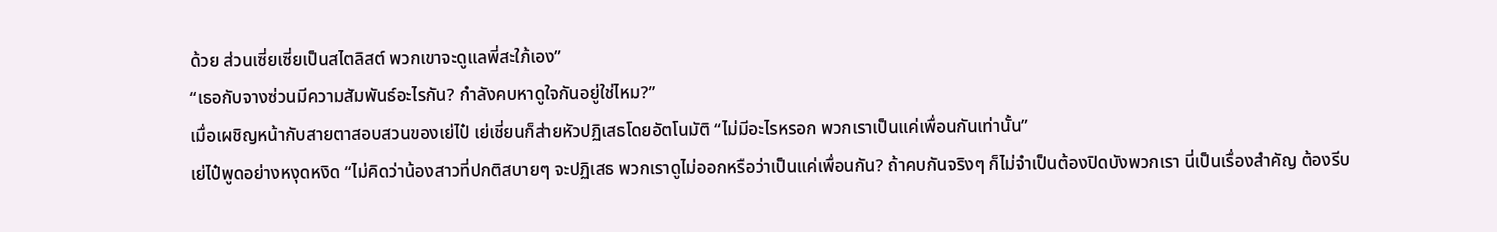ด้วย ส่วนเซี่ยเซี่ยเป็นสไตลิสต์ พวกเขาจะดูแลพี่สะใภ้เอง”
“เธอกับจางซ่วนมีความสัมพันธ์อะไรกัน? กำลังคบหาดูใจกันอยู่ใช่ไหม?”
เมื่อเผชิญหน้ากับสายตาสอบสวนของเย่ไป๋ เย่เชี่ยนก็ส่ายหัวปฏิเสธโดยอัตโนมัติ “ไม่มีอะไรหรอก พวกเราเป็นแค่เพื่อนกันเท่านั้น”
เย่ไป๋พูดอย่างหงุดหงิด “ไม่คิดว่าน้องสาวที่ปกติสบายๆ จะปฏิเสธ พวกเราดูไม่ออกหรือว่าเป็นแค่เพื่อนกัน? ถ้าคบกันจริงๆ ก็ไม่จำเป็นต้องปิดบังพวกเรา นี่เป็นเรื่องสำคัญ ต้องรีบ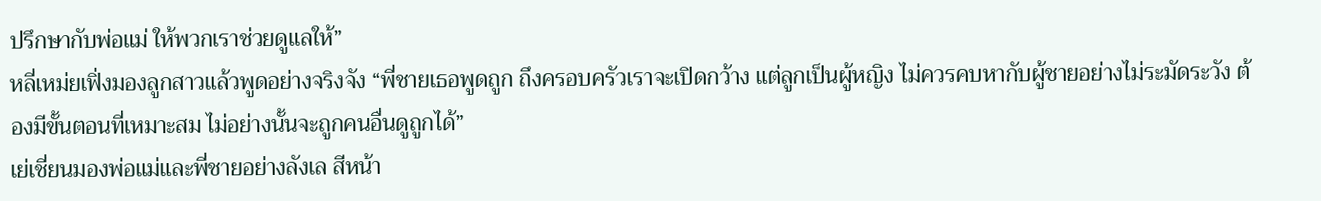ปรึกษากับพ่อแม่ ให้พวกเราช่วยดูแลให้”
หลี่เหม่ยเฟิ่งมองลูกสาวแล้วพูดอย่างจริงจัง “พี่ชายเธอพูดถูก ถึงครอบครัวเราจะเปิดกว้าง แต่ลูกเป็นผู้หญิง ไม่ควรคบหากับผู้ชายอย่างไม่ระมัดระวัง ต้องมีขั้นตอนที่เหมาะสม ไม่อย่างนั้นจะถูกคนอื่นดูถูกได้”
เย่เชี่ยนมองพ่อแม่และพี่ชายอย่างลังเล สีหน้า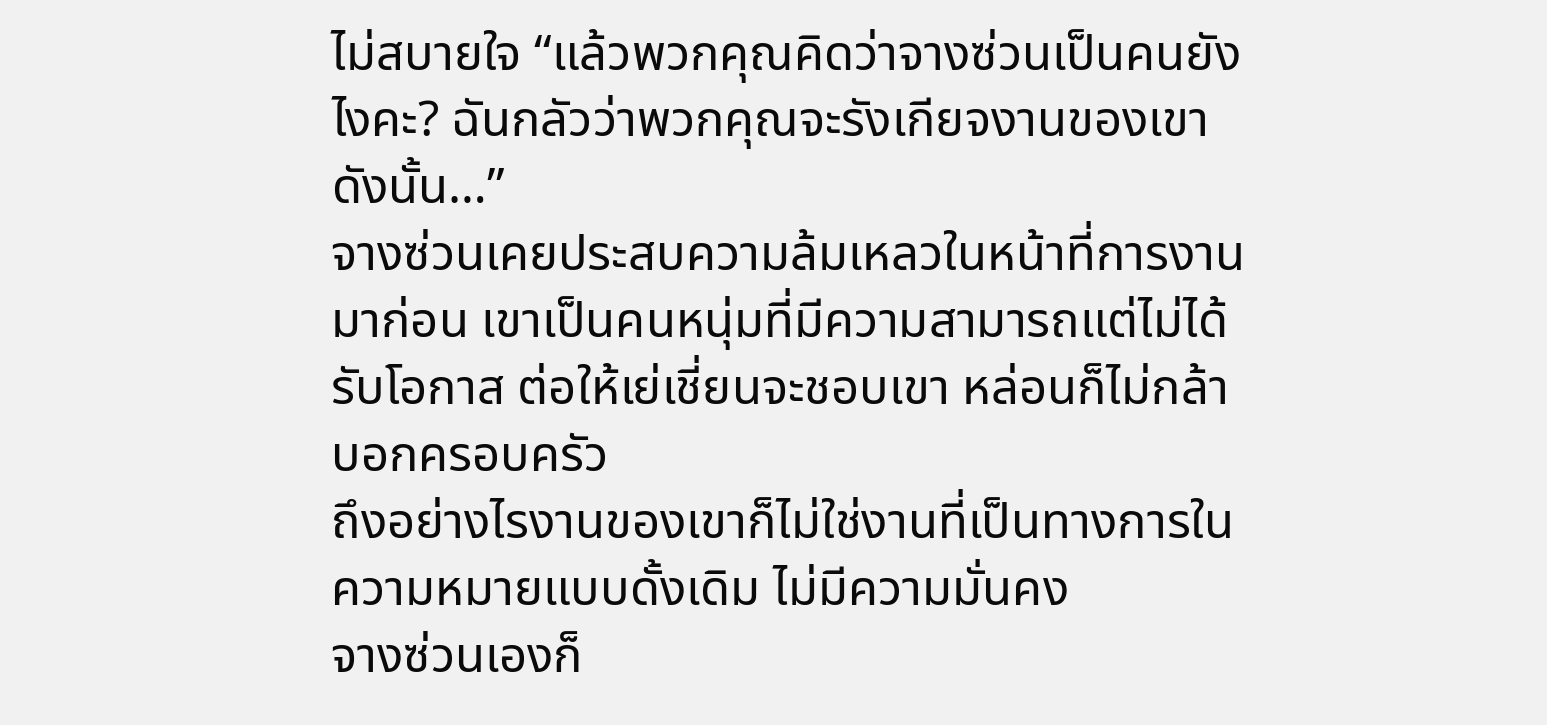ไม่สบายใจ “แล้วพวกคุณคิดว่าจางซ่วนเป็นคนยังไงคะ? ฉันกลัวว่าพวกคุณจะรังเกียจงานของเขา ดังนั้น…”
จางซ่วนเคยประสบความล้มเหลวในหน้าที่การงานมาก่อน เขาเป็นคนหนุ่มที่มีความสามารถแต่ไม่ได้รับโอกาส ต่อให้เย่เชี่ยนจะชอบเขา หล่อนก็ไม่กล้าบอกครอบครัว
ถึงอย่างไรงานของเขาก็ไม่ใช่งานที่เป็นทางการในความหมายแบบดั้งเดิม ไม่มีความมั่นคง
จางซ่วนเองก็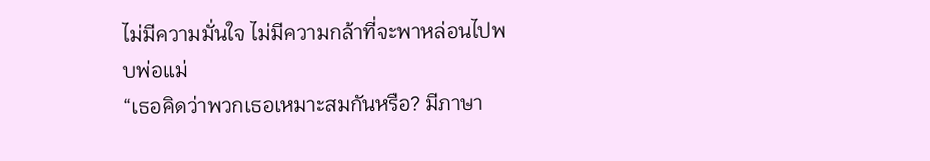ไม่มีความมั่นใจ ไม่มีความกล้าที่จะพาหล่อนไปพบพ่อแม่
“เธอคิดว่าพวกเธอเหมาะสมกันหรือ? มีภาษา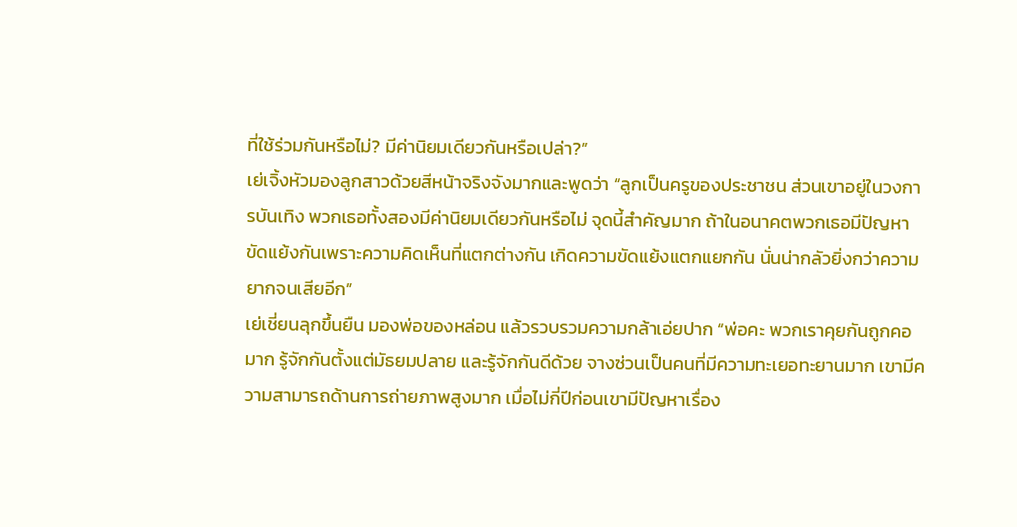ที่ใช้ร่วมกันหรือไม่? มีค่านิยมเดียวกันหรือเปล่า?”
เย่เจิ้งหัวมองลูกสาวด้วยสีหน้าจริงจังมากและพูดว่า “ลูกเป็นครูของประชาชน ส่วนเขาอยู่ในวงการบันเทิง พวกเธอทั้งสองมีค่านิยมเดียวกันหรือไม่ จุดนี้สำคัญมาก ถ้าในอนาคตพวกเธอมีปัญหาขัดแย้งกันเพราะความคิดเห็นที่แตกต่างกัน เกิดความขัดแย้งแตกแยกกัน นั่นน่ากลัวยิ่งกว่าความยากจนเสียอีก”
เย่เชี่ยนลุกขึ้นยืน มองพ่อของหล่อน แล้วรวบรวมความกล้าเอ่ยปาก “พ่อคะ พวกเราคุยกันถูกคอมาก รู้จักกันตั้งแต่มัธยมปลาย และรู้จักกันดีด้วย จางซ่วนเป็นคนที่มีความทะเยอทะยานมาก เขามีความสามารถด้านการถ่ายภาพสูงมาก เมื่อไม่กี่ปีก่อนเขามีปัญหาเรื่อง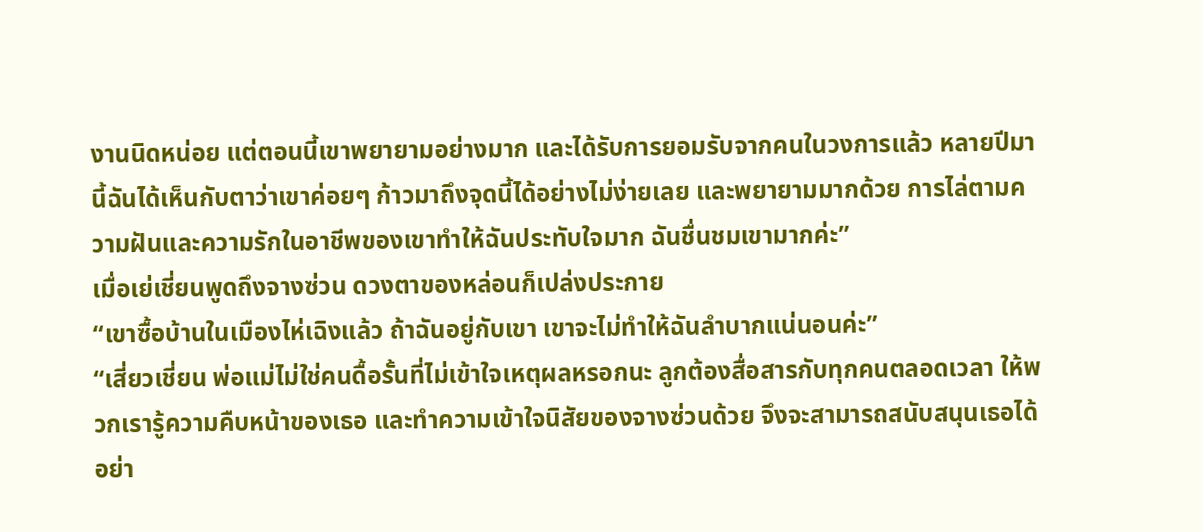งานนิดหน่อย แต่ตอนนี้เขาพยายามอย่างมาก และได้รับการยอมรับจากคนในวงการแล้ว หลายปีมานี้ฉันได้เห็นกับตาว่าเขาค่อยๆ ก้าวมาถึงจุดนี้ได้อย่างไม่ง่ายเลย และพยายามมากด้วย การไล่ตามความฝันและความรักในอาชีพของเขาทำให้ฉันประทับใจมาก ฉันชื่นชมเขามากค่ะ”
เมื่อเย่เชี่ยนพูดถึงจางซ่วน ดวงตาของหล่อนก็เปล่งประกาย
“เขาซื้อบ้านในเมืองไห่เฉิงแล้ว ถ้าฉันอยู่กับเขา เขาจะไม่ทำให้ฉันลำบากแน่นอนค่ะ”
“เสี่ยวเชี่ยน พ่อแม่ไม่ใช่คนดื้อรั้นที่ไม่เข้าใจเหตุผลหรอกนะ ลูกต้องสื่อสารกับทุกคนตลอดเวลา ให้พวกเรารู้ความคืบหน้าของเธอ และทำความเข้าใจนิสัยของจางซ่วนด้วย จึงจะสามารถสนับสนุนเธอได้อย่า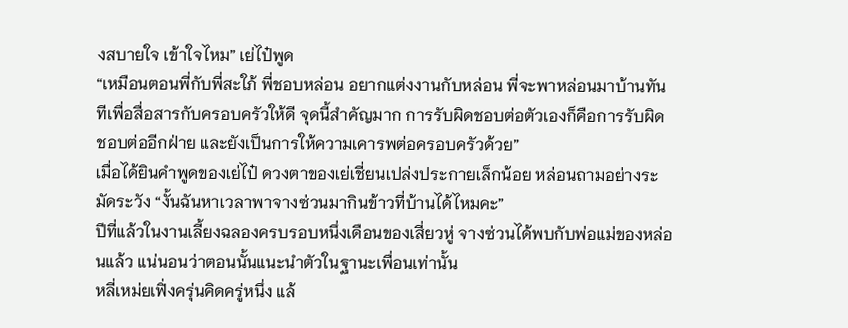งสบายใจ เข้าใจไหม” เย่ไป๋พูด
“เหมือนตอนพี่กับพี่สะใภ้ พี่ชอบหล่อน อยากแต่งงานกับหล่อน พี่จะพาหล่อนมาบ้านทันทีเพื่อสื่อสารกับครอบครัวให้ดี จุดนี้สำคัญมาก การรับผิดชอบต่อตัวเองก็คือการรับผิดชอบต่ออีกฝ่าย และยังเป็นการให้ความเคารพต่อครอบครัวด้วย”
เมื่อได้ยินคำพูดของเย่ไป๋ ดวงตาของเย่เชี่ยนเปล่งประกายเล็กน้อย หล่อนถามอย่างระมัดระวัง “งั้นฉันหาเวลาพาจางซ่วนมากินข้าวที่บ้านได้ไหมคะ”
ปีที่แล้วในงานเลี้ยงฉลองครบรอบหนึ่งเดือนของเสี่ยวหู่ จางซ่วนได้พบกับพ่อแม่ของหล่อนแล้ว แน่นอนว่าตอนนั้นแนะนำตัวในฐานะเพื่อนเท่านั้น
หลี่เหม่ยเฟิ่งครุ่นคิดครู่หนึ่ง แล้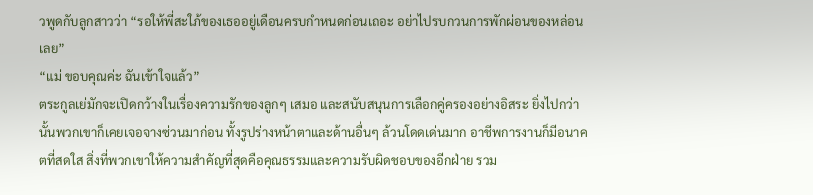วพูดกับลูกสาวว่า “รอให้พี่สะใภ้ของเธออยู่เดือนครบกำหนดก่อนเถอะ อย่าไปรบกวนการพักผ่อนของหล่อนเลย”
“แม่ ขอบคุณค่ะ ฉันเข้าใจแล้ว”
ตระกูลเย่มักจะเปิดกว้างในเรื่องความรักของลูกๆ เสมอ และสนับสนุนการเลือกคู่ครองอย่างอิสระ ยิ่งไปกว่านั้นพวกเขาก็เคยเจอจางซ่วนมาก่อน ทั้งรูปร่างหน้าตาและด้านอื่นๆ ล้วนโดดเด่นมาก อาชีพการงานก็มีอนาคตที่สดใส สิ่งที่พวกเขาให้ความสำคัญที่สุดคือคุณธรรมและความรับผิดชอบของอีกฝ่าย รวม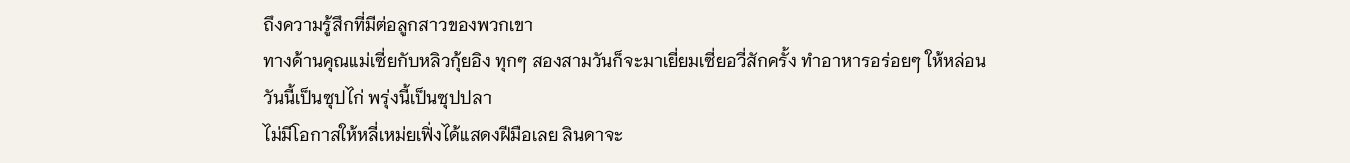ถึงความรู้สึกที่มีต่อลูกสาวของพวกเขา
ทางด้านคุณแม่เซี่ยกับหลิวกุ้ยอิง ทุกๆ สองสามวันก็จะมาเยี่ยมเซี่ยอวี่สักครั้ง ทำอาหารอร่อยๆ ให้หล่อน
วันนี้เป็นซุปไก่ พรุ่งนี้เป็นซุปปลา
ไม่มีโอกาสให้หลี่เหม่ยเฟิ่งได้แสดงฝีมือเลย ลินดาจะ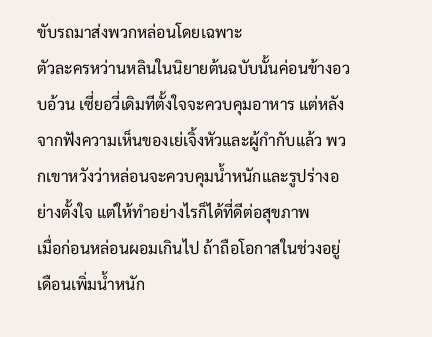ขับรถมาส่งพวกหล่อนโดยเฉพาะ
ตัวละครหว่านหลินในนิยายต้นฉบับนั้นค่อนข้างอวบอ้วน เซี่ยอวี่เดิมทีตั้งใจจะควบคุมอาหาร แต่หลังจากฟังความเห็นของเย่เจิ้งหัวและผู้กำกับแล้ว พวกเขาหวังว่าหล่อนจะควบคุมน้ำหนักและรูปร่างอย่างตั้งใจ แต่ให้ทำอย่างไรก็ได้ที่ดีต่อสุขภาพ
เมื่อก่อนหล่อนผอมเกินไป ถ้าถือโอกาสในช่วงอยู่เดือนเพิ่มน้ำหนัก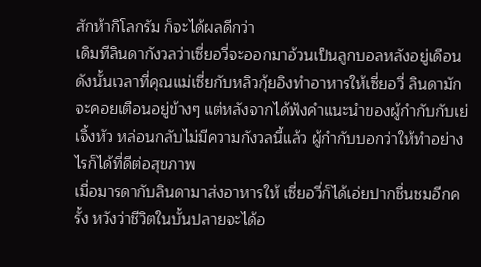สักห้ากิโลกรัม ก็จะได้ผลดีกว่า
เดิมทีลินดากังวลว่าเซี่ยอวี่จะออกมาอ้วนเป็นลูกบอลหลังอยู่เดือน ดังนั้นเวลาที่คุณแม่เซี่ยกับหลิวกุ้ยอิงทำอาหารให้เซี่ยอวี่ ลินดามักจะคอยเตือนอยู่ข้างๆ แต่หลังจากได้ฟังคำแนะนำของผู้กำกับกับเย่เจิ้งหัว หล่อนกลับไม่มีความกังวลนี้แล้ว ผู้กำกับบอกว่าให้ทำอย่างไรก็ได้ที่ดีต่อสุขภาพ
เมื่อมารดากับลินดามาส่งอาหารให้ เซี่ยอวี่ก็ได้เอ่ยปากชื่นชมอีกครั้ง หวังว่าชีวิตในบั้นปลายจะได้อ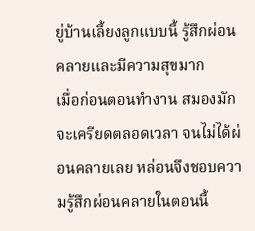ยู่บ้านเลี้ยงลูกแบบนี้ รู้สึกผ่อนคลายและมีความสุขมาก
เมื่อก่อนตอนทำงาน สมองมักจะเครียดตลอดเวลา จนไม่ได้ผ่อนคลายเลย หล่อนจึงชอบความรู้สึกผ่อนคลายในตอนนี้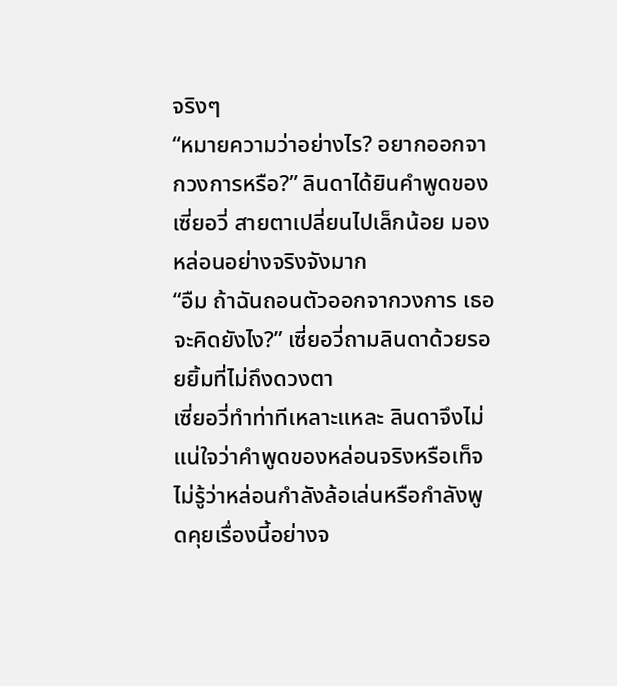จริงๆ
“หมายความว่าอย่างไร? อยากออกจากวงการหรือ?” ลินดาได้ยินคำพูดของเซี่ยอวี่ สายตาเปลี่ยนไปเล็กน้อย มองหล่อนอย่างจริงจังมาก
“อืม ถ้าฉันถอนตัวออกจากวงการ เธอจะคิดยังไง?” เซี่ยอวี่ถามลินดาด้วยรอยยิ้มที่ไม่ถึงดวงตา
เซี่ยอวี่ทำท่าทีเหลาะแหละ ลินดาจึงไม่แน่ใจว่าคำพูดของหล่อนจริงหรือเท็จ ไม่รู้ว่าหล่อนกำลังล้อเล่นหรือกำลังพูดคุยเรื่องนี้อย่างจ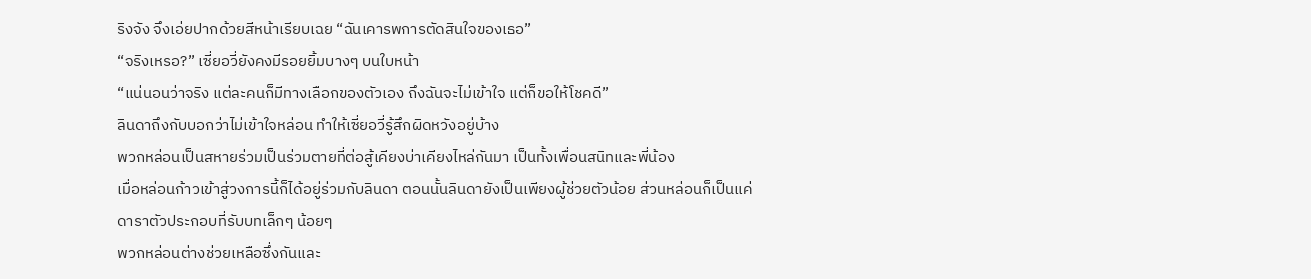ริงจัง จึงเอ่ยปากด้วยสีหน้าเรียบเฉย “ฉันเคารพการตัดสินใจของเธอ”
“จริงเหรอ?” เซี่ยอวี่ยังคงมีรอยยิ้มบางๆ บนใบหน้า
“แน่นอนว่าจริง แต่ละคนก็มีทางเลือกของตัวเอง ถึงฉันจะไม่เข้าใจ แต่ก็ขอให้โชคดี”
ลินดาถึงกับบอกว่าไม่เข้าใจหล่อน ทำให้เซี่ยอวี่รู้สึกผิดหวังอยู่บ้าง
พวกหล่อนเป็นสหายร่วมเป็นร่วมตายที่ต่อสู้เคียงบ่าเคียงไหล่กันมา เป็นทั้งเพื่อนสนิทและพี่น้อง
เมื่อหล่อนก้าวเข้าสู่วงการนี้ก็ได้อยู่ร่วมกับลินดา ตอนนั้นลินดายังเป็นเพียงผู้ช่วยตัวน้อย ส่วนหล่อนก็เป็นแค่ดาราตัวประกอบที่รับบทเล็กๆ น้อยๆ
พวกหล่อนต่างช่วยเหลือซึ่งกันและ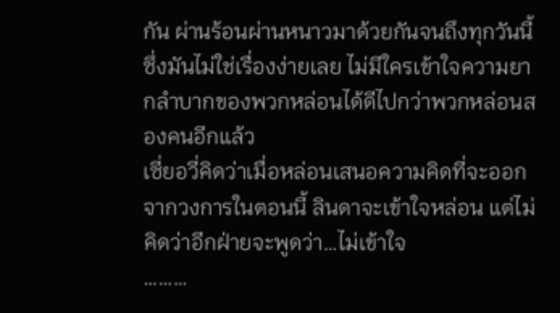กัน ผ่านร้อนผ่านหนาวมาด้วยกันจนถึงทุกวันนี้ ซึ่งมันไม่ใช่เรื่องง่ายเลย ไม่มีใครเข้าใจความยากลำบากของพวกหล่อนได้ดีไปกว่าพวกหล่อนสองคนอีกแล้ว
เซี่ยอวี่คิดว่าเมื่อหล่อนเสนอความคิดที่จะออกจากวงการในตอนนี้ ลินดาจะเข้าใจหล่อน แต่ไม่คิดว่าอีกฝ่ายจะพูดว่า…ไม่เข้าใจ
………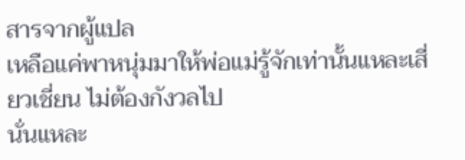สารจากผู้แปล
เหลือแค่พาหนุ่มมาให้พ่อแม่รู้จักเท่านั้นแหละเสี่ยวเชี่ยน ไม่ต้องกังวลไป
นั่นแหละ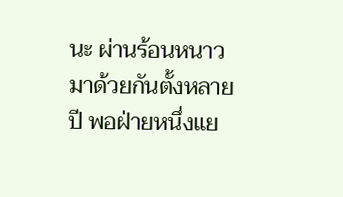นะ ผ่านร้อนหนาวมาด้วยกันตั้งหลายปี พอฝ่ายหนึ่งแย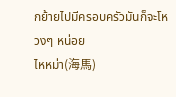กย้ายไปมีครอบครัวมันก็จะโหวงๆ หน่อย
ไหหม่า(海馬)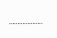………………..